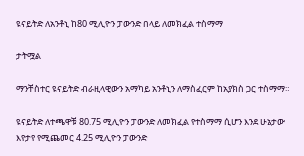ዩናይትድ ለአንቶኒ ከ80 ሚሊዮን ፓውንድ በላይ ለመክፈል ተስማማ

ታትሟል

ማንቸስተር ዩናይትድ ብራዚላዊውን አማካይ አንቶኒን ለማስፈርም ከአያክስ ጋር ተስማማ።

ዩናይትድ ለተጫዋቹ 80.75 ሚሊዮን ፓውንድ ለመክፈል የተስማማ ሲሆን እንደ ሁኔታው እየታየ የሚጨመር 4.25 ሚሊዮን ፓውንድ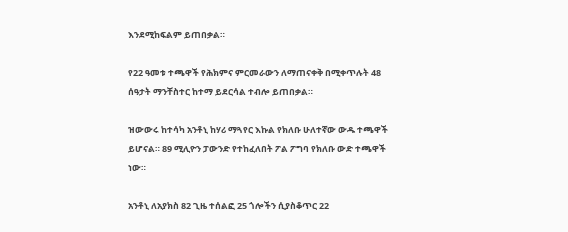እንደሚከፍልም ይጠበቃል።

የ22 ዓመቱ ተጫዋች የሕክምና ምርመራውን ለማጠናቀቅ በሚቀጥሉት 48 ሰዓታት ማንቸስተር ከተማ ይደርሳል ተብሎ ይጠበቃል።

ዝውውሩ ከተሳካ አንቶኒ ከሃሪ ማጓየር እኩል የክለቡ ሁለተኛው ውዱ ተጫዋች ይሆናል። 89 ሚሊዮን ፓውንድ የተከፈለበት ፖል ፖግባ የክለቡ ውድ ተጫዋች ነው።

አንቶኒ ለአያክስ 82 ጊዜ ተሰልፎ 25 ጎሎችን ሲያስቆጥር 22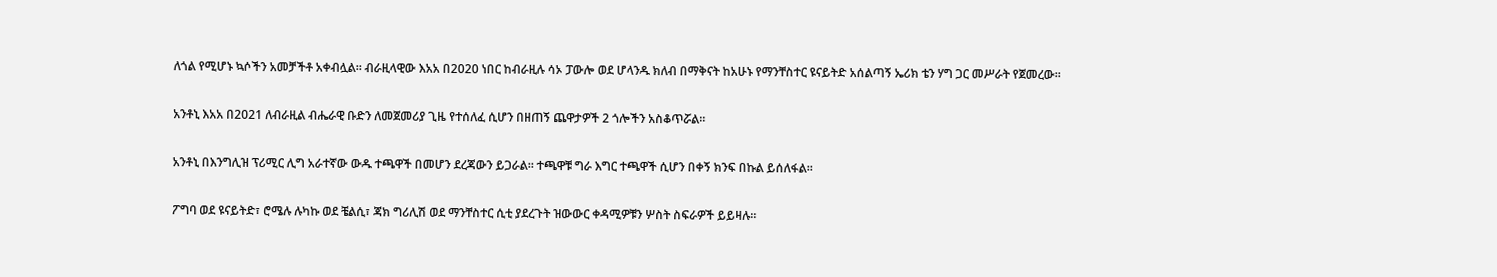ለጎል የሚሆኑ ኳሶችን አመቻችቶ አቀብሏል። ብራዚላዊው እአአ በ2020 ነበር ከብራዚሉ ሳኦ ፓውሎ ወደ ሆላንዱ ክለብ በማቅናት ከአሁኑ የማንቸስተር ዩናይትድ አሰልጣኝ ኤሪክ ቴን ሃግ ጋር መሥራት የጀመረው።

አንቶኒ እአአ በ2021 ለብራዚል ብሔራዊ ቡድን ለመጀመሪያ ጊዜ የተሰለፈ ሲሆን በዘጠኝ ጨዋታዎች 2 ጎሎችን አስቆጥሯል።

አንቶኒ በእንግሊዝ ፕሪሚር ሊግ አራተኛው ውዱ ተጫዋች በመሆን ደረጃውን ይጋራል። ተጫዋቹ ግራ እግር ተጫዋች ሲሆን በቀኝ ክንፍ በኩል ይሰለፋል።

ፖግባ ወደ ዩናይትድ፣ ሮሜሉ ሉካኩ ወደ ቼልሲ፣ ጃክ ግሪሊሽ ወደ ማንቸስተር ሲቲ ያደረጉት ዝውውር ቀዳሚዎቹን ሦስት ስፍራዎች ይይዛሉ።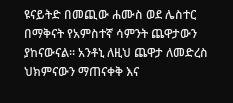ዩናይትድ በመጪው ሐሙስ ወደ ሌስተር በማቅናት የአምስተኛ ሳምንት ጨዋታውን ያከናውናል። አንቶኒ ለዚህ ጨዋታ ለመድረስ ህክምናውን ማጠናቀቅ እና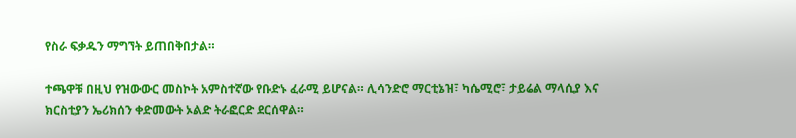የስራ ፍቃዱን ማግኘት ይጠበቅበታል።

ተጫዋቹ በዚህ የዝውውር መስኮት አምስተኛው የቡድኑ ፈራሚ ይሆናል። ሊሳንድሮ ማርቲኔዝ፣ ካሴሚሮ፣ ታይሬል ማላሲያ እና ክርስቲያን ኤሪክሰን ቀድመውት ኦልድ ትራፎርድ ደርሰዋል።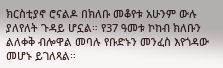ክርስቲያኖ ሮናልዶ በክለቡ መቆየቱ አሁንም ውሉ ያለየለት ጉዳይ ሆኗል። የ37 ዓመቱ ኮከብ ክለቡን ልለቀቅ ብሎዋል መባሉ የቡድኑን መንፈስ እየጎዳው መሆኑ ይገለጻል።